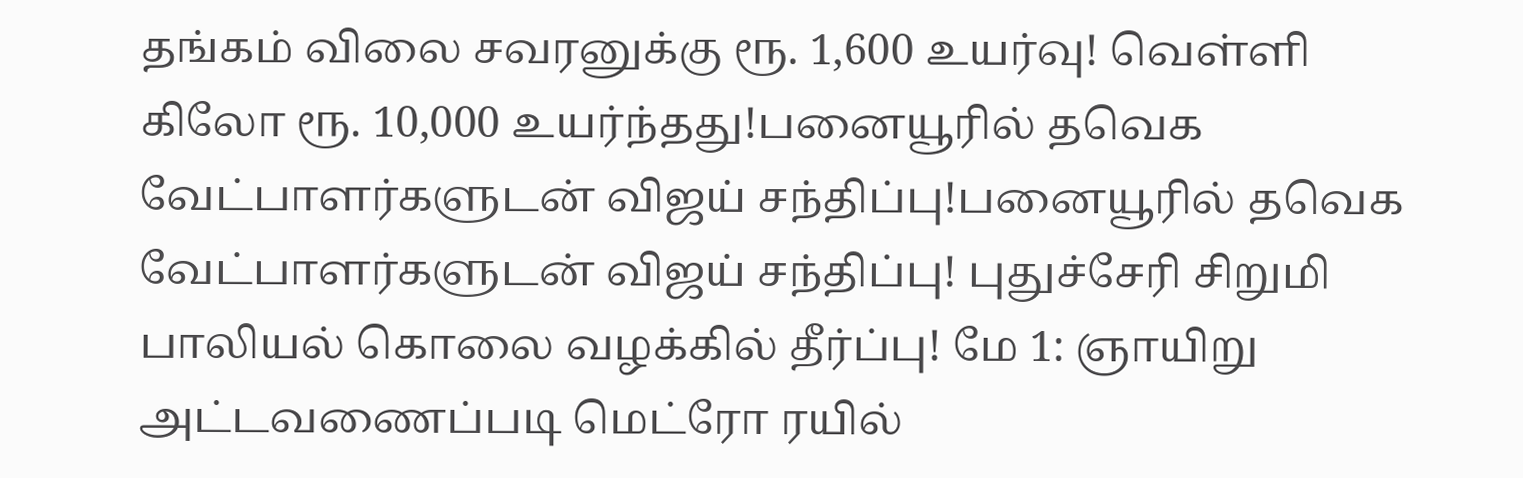தங்கம் விலை சவரனுக்கு ரூ. 1,600 உயர்வு! வெள்ளி கிலோ ரூ. 10,000 உயர்ந்தது!பனையூரில் தவெக வேட்பாளர்களுடன் விஜய் சந்திப்பு!பனையூரில் தவெக வேட்பாளர்களுடன் விஜய் சந்திப்பு! புதுச்சேரி சிறுமி பாலியல் கொலை வழக்கில் தீர்ப்பு! மே 1: ஞாயிறு அட்டவணைப்படி மெட்ரோ ரயில்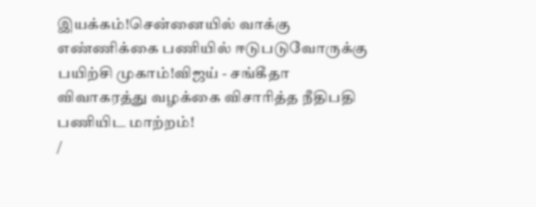இயக்கம்!சென்னையில் வாக்கு எண்ணிக்கை பணியில் ஈடுபடுவோருக்கு பயிற்சி முகாம்!விஜய் - சங்கீதா விவாகரத்து வழக்கை விசாரித்த நீதிபதி பணியிட மாற்றம்!
/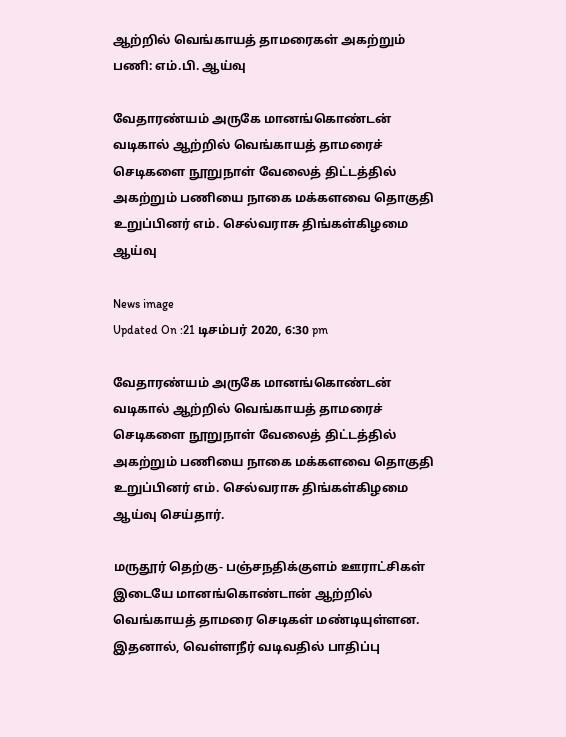ஆற்றில் வெங்காயத் தாமரைகள் அகற்றும் பணி: எம்.பி. ஆய்வு

வேதாரண்யம் அருகே மானங்கொண்டன் வடிகால் ஆற்றில் வெங்காயத் தாமரைச் செடிகளை நூறுநாள் வேலைத் திட்டத்தில் அகற்றும் பணியை நாகை மக்களவை தொகுதி உறுப்பினர் எம். செல்வராசு திங்கள்கிழமை ஆய்வு

News image
Updated On :21 டிசம்பர் 2020, 6:30 pm

வேதாரண்யம் அருகே மானங்கொண்டன் வடிகால் ஆற்றில் வெங்காயத் தாமரைச் செடிகளை நூறுநாள் வேலைத் திட்டத்தில் அகற்றும் பணியை நாகை மக்களவை தொகுதி உறுப்பினர் எம். செல்வராசு திங்கள்கிழமை ஆய்வு செய்தார்.

மருதூர் தெற்கு- பஞ்சநதிக்குளம் ஊராட்சிகள் இடையே மானங்கொண்டான் ஆற்றில் வெங்காயத் தாமரை செடிகள் மண்டியுள்ளன. இதனால், வெள்ளநீர் வடிவதில் பாதிப்பு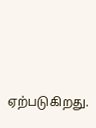ஏற்படுகிறது.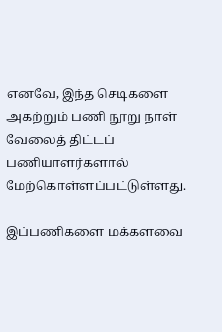எனவே, இந்த செடிகளை அகற்றும் பணி நூறு நாள் வேலைத் திட்டப் பணியாளர்களால் மேற்கொள்ளப்பட்டுள்ளது.

இப்பணிகளை மக்களவை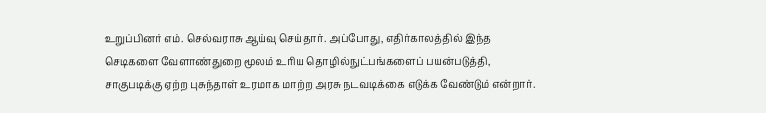உறுப்பினர் எம். செல்வராசு ஆய்வு செய்தார். அப்போது, எதிர்காலத்தில் இந்த செடிகளை வேளாண்துறை மூலம் உரிய தொழில்நுட்பங்களைப் பயன்படுத்தி, சாகுபடிக்கு ஏற்ற புசுந்தாள் உரமாக மாற்ற அரசு நடவடிக்கை எடுக்க வேண்டும் என்றார்.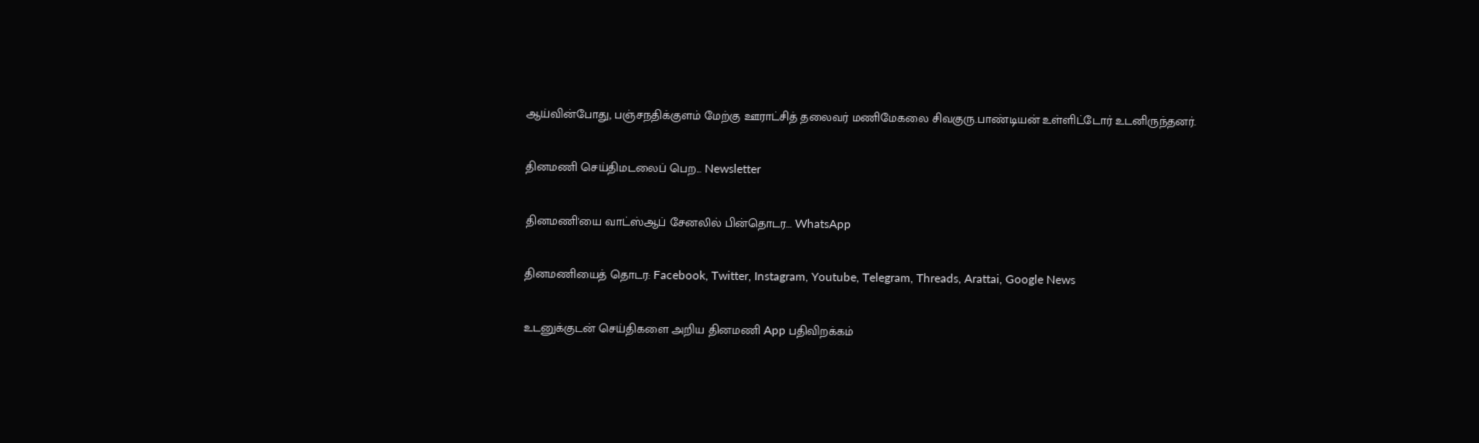ஆய்வின்போது, பஞ்சநதிக்குளம் மேற்கு ஊராட்சித் தலைவர் மணிமேகலை சிவகுரு.பாண்டியன் உள்ளிட்டோர் உடனிருந்தனர்.

தினமணி செய்திமடலைப் பெற... Newsletter

தினமணி'யை வாட்ஸ்ஆப் சேனலில் பின்தொடர... WhatsApp

தினமணியைத் தொடர: Facebook, Twitter, Instagram, Youtube, Telegram, Threads, Arattai, Google News

உடனுக்குடன் செய்திகளை அறிய தினமணி App பதிவிறக்கம்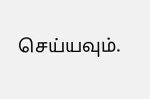செய்யவும்.